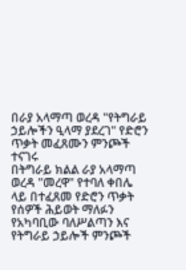በራያ አላማጣ ወረዳ "የትግራይ ኃይሎችን ዒላማ ያደረገ" የድሮን ጥቃት መፈጸሙን ምንጮች ተናገሩ
በትግራይ ክልል ራያ አላማጣ ወረዳ "መረዋ" የተባለ ቀበሌ ላይ በተፈጸመ የድሮን ጥቃት የሰዎች ሕይወት ማለፉን የአካባቢው ባለሥልጣን እና የትግራይ ኃይሎች ምንጮች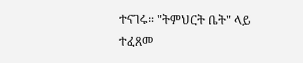ተናገሩ። "ትምህርት ቤት" ላይ ተፈጸመ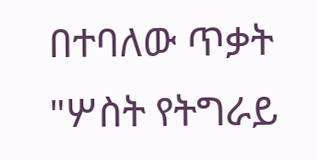በተባለው ጥቃት "ሦስት የትግራይ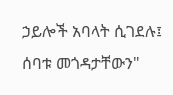ኃይሎች አባላት ሲገደሉ፤ ሰባቱ መጎዳታቸውን"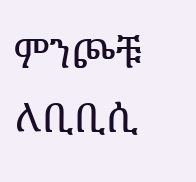ምንጮቹ ለቢቢሲ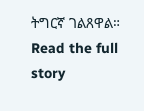ትግርኛ ገልጸዋል።
Read the full story